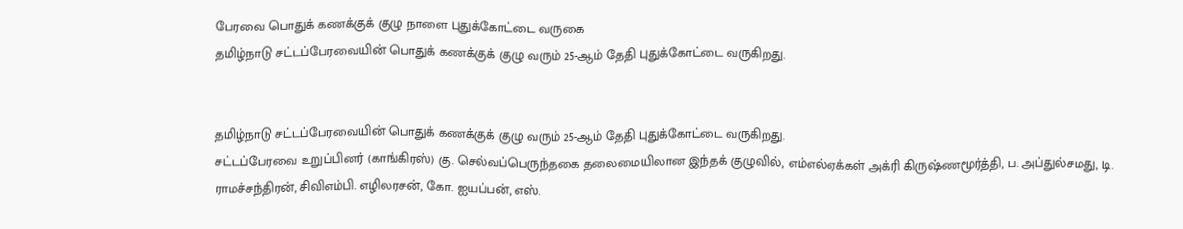பேரவை பொதுக் கணக்குக் குழு நாளை புதுக்கோட்டை வருகை
தமிழ்நாடு சட்டப்பேரவையின் பொதுக் கணக்குக் குழு வரும் 25-ஆம் தேதி புதுக்கோட்டை வருகிறது.


தமிழ்நாடு சட்டப்பேரவையின் பொதுக் கணக்குக் குழு வரும் 25-ஆம் தேதி புதுக்கோட்டை வருகிறது.
சட்டப்பேரவை உறுப்பினர் (காங்கிரஸ்) கு. செல்வப்பெருந்தகை தலைமையிலான இந்தக் குழுவில், எம்எல்ஏக்கள் அக்ரி கிருஷ்ணமூர்த்தி, ப. அப்துல்சமது, டி. ராமச்சந்திரன், சிவிஎம்பி. எழிலரசன், கோ. ஐயப்பன், எஸ்.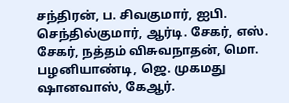சந்திரன், ப. சிவகுமார், ஐபி. செந்தில்குமார், ஆர்டி. சேகர், எஸ். சேகர், நத்தம் விசுவநாதன், மொ. பழனியாண்டி, ஜெ. முகமது ஷானவாஸ், கேஆர்.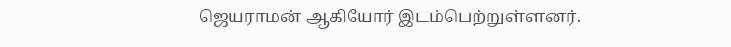ஜெயராமன் ஆகியோர் இடம்பெற்றுள்ளனர்.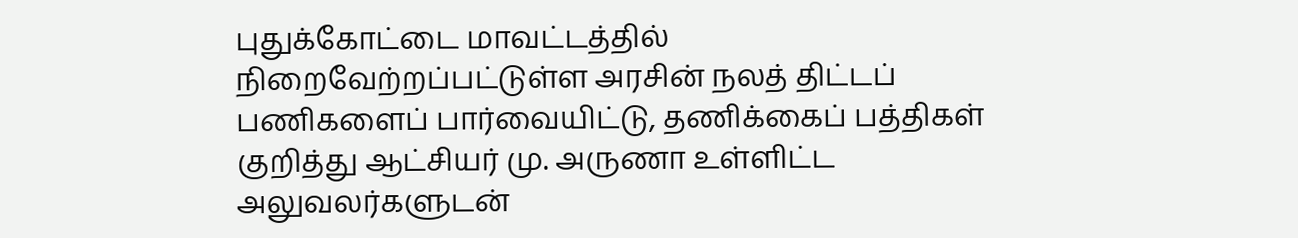புதுக்கோட்டை மாவட்டத்தில் நிறைவேற்றப்பட்டுள்ள அரசின் நலத் திட்டப் பணிகளைப் பார்வையிட்டு, தணிக்கைப் பத்திகள் குறித்து ஆட்சியர் மு. அருணா உள்ளிட்ட அலுவலர்களுடன்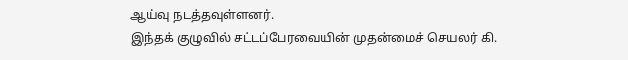ஆய்வு நடத்தவுள்ளனர்.
இந்தக் குழுவில் சட்டப்பேரவையின் முதன்மைச் செயலர் கி.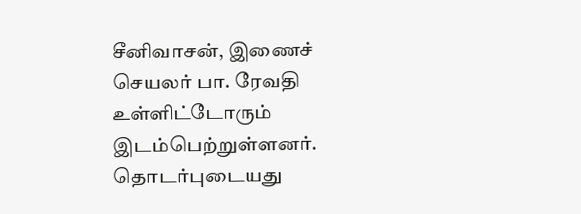சீனிவாசன், இணைச் செயலர் பா. ரேவதி உள்ளிட்டோரும் இடம்பெற்றுள்ளனர்.
தொடர்புடையது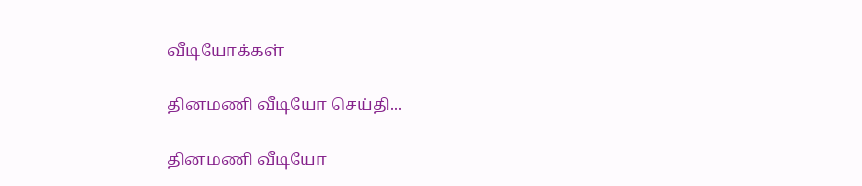வீடியோக்கள்

தினமணி வீடியோ செய்தி...

தினமணி வீடியோ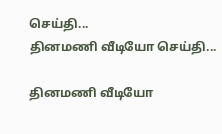செய்தி...
தினமணி வீடியோ செய்தி...

தினமணி வீடியோ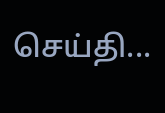செய்தி...